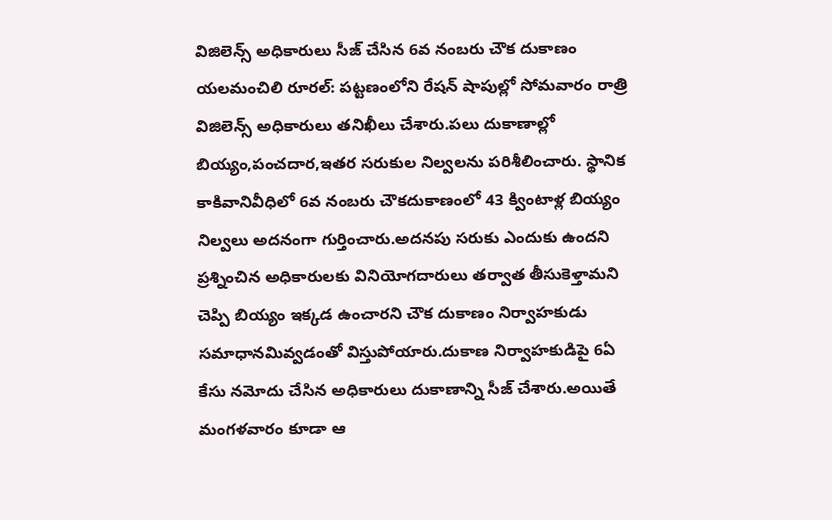విజిలెన్స్ అధికారులు సీజ్ చేసిన 6వ నంబరు చౌక దుకాణం
యలమంచిలి రూరల్: పట్టణంలోని రేషన్ షాపుల్లో సోమవారం రాత్రి విజిలెన్స్ అధికారులు తనిఖీలు చేశారు.పలు దుకాణాల్లో బియ్యం,పంచదార,ఇతర సరుకుల నిల్వలను పరిశీలించారు. స్థానిక కాకివానివీధిలో 6వ నంబరు చౌకదుకాణంలో 43 క్వింటాళ్ల బియ్యం నిల్వలు అదనంగా గుర్తించారు.అదనపు సరుకు ఎందుకు ఉందని ప్రశ్నించిన అధికారులకు వినియోగదారులు తర్వాత తీసుకెళ్తామని చెప్పి బియ్యం ఇక్కడ ఉంచారని చౌక దుకాణం నిర్వాహకుడు సమాధానమివ్వడంతో విస్తుపోయారు.దుకాణ నిర్వాహకుడిపై 6ఏ కేసు నమోదు చేసిన అధికారులు దుకాణాన్ని సీజ్ చేశారు.అయితే మంగళవారం కూడా ఆ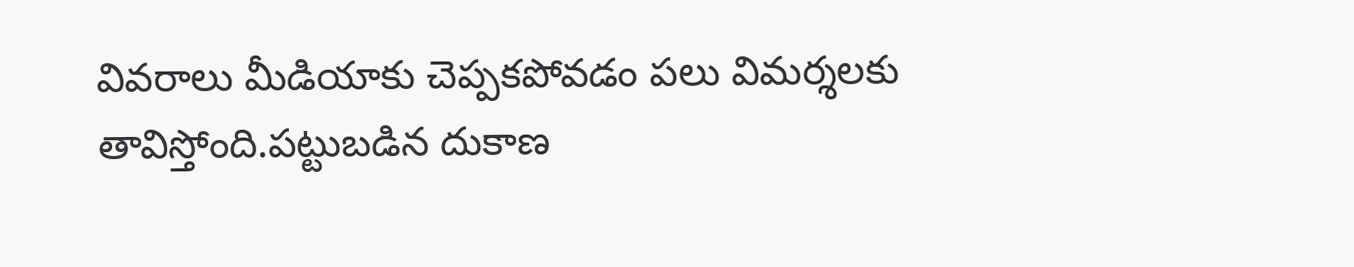వివరాలు మీడియాకు చెప్పకపోవడం పలు విమర్శలకు తావిస్తోంది.పట్టుబడిన దుకాణ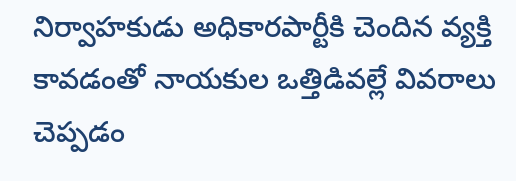నిర్వాహకుడు అధికారపార్టీకి చెందిన వ్యక్తి కావడంతో నాయకుల ఒత్తిడివల్లే వివరాలు చెప్పడం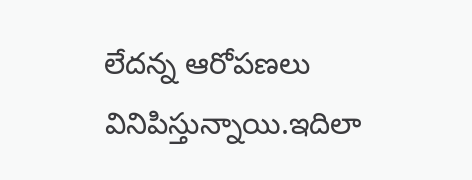లేదన్న ఆరోపణలు వినిపిస్తున్నాయి.ఇదిలా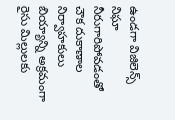ఉండగా విజిలెన్స్ నిఘా నీరుగారిపోవడంతో చౌక దుకాణాల నిర్వాహకులు బియ్యాన్ని అక్రమంగా రైసు మిల్లులకు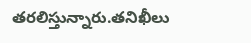తరలిస్తున్నారు.తనిఖీలు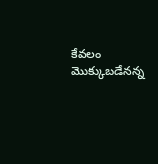కేవలం మొక్కుబడేనన్న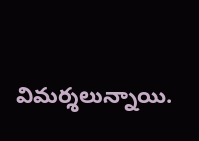విమర్శలున్నాయి.